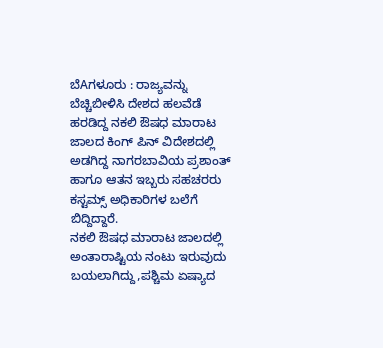ಬೆAಗಳೂರು : ರಾಜ್ಯವನ್ನು ಬೆಚ್ಚಿಬೀಳಿಸಿ ದೇಶದ ಹಲವೆಡೆ ಹರಡಿದ್ದ ನಕಲಿ ಔಷಧ ಮಾರಾಟ ಜಾಲದ ಕಿಂಗ್ ಪಿನ್ ವಿದೇಶದಲ್ಲಿ ಅಡಗಿದ್ದ ನಾಗರಬಾವಿಯ ಪ್ರಶಾಂತ್ ಹಾಗೂ ಆತನ ಇಬ್ಬರು ಸಹಚರರು ಕಸ್ಟಮ್ಸ್ ಅಧಿಕಾರಿಗಳ ಬಲೆಗೆ ಬಿದ್ದಿದ್ದಾರೆ.
ನಕಲಿ ಔಷಧ ಮಾರಾಟ ಜಾಲದಲ್ಲಿ ಅಂತಾರಾಷ್ಟಿಯ ನಂಟು ಇರುವುದು ಬಯಲಾಗಿದ್ದು,ಪಶ್ಚಿಮ ಏಷ್ಯಾದ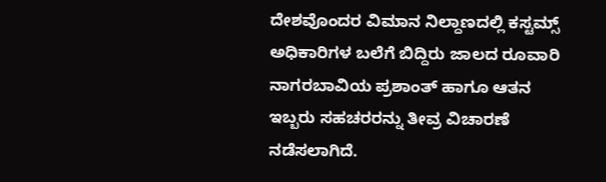ದೇಶವೊಂದರ ವಿಮಾನ ನಿಲ್ದಾಣದಲ್ಲಿ ಕಸ್ಟಮ್ಸ್ ಅಧಿಕಾರಿಗಳ ಬಲೆಗೆ ಬಿದ್ದಿರು ಜಾಲದ ರೂವಾರಿ ನಾಗರಬಾವಿಯ ಪ್ರಶಾಂತ್ ಹಾಗೂ ಆತನ ಇಬ್ಬರು ಸಹಚರರನ್ನು ತೀವ್ರ ವಿಚಾರಣೆ ನಡೆಸಲಾಗಿದೆ.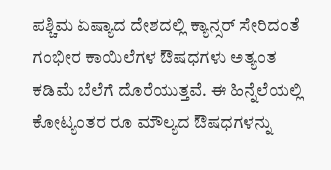ಪಶ್ಚಿಮ ಏಷ್ಯಾದ ದೇಶದಲ್ಲಿ ಕ್ಯಾನ್ಸರ್ ಸೇರಿದಂತೆ ಗಂಭೀರ ಕಾಯಿಲೆಗಳ ಔಷಧಗಳು ಅತ್ಯಂತ ಕಡಿಮೆ ಬೆಲೆಗೆ ದೊರೆಯುತ್ತವೆ. ಈ ಹಿನ್ನೆಲೆಯಲ್ಲಿ ಕೋಟ್ಯಂತರ ರೂ ಮೌಲ್ಯದ ಔಷಧಗಳನ್ನು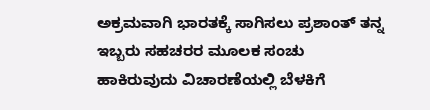ಅಕ್ರಮವಾಗಿ ಭಾರತಕ್ಕೆ ಸಾಗಿಸಲು ಪ್ರಶಾಂತ್ ತನ್ನ ಇಬ್ಬರು ಸಹಚರರ ಮೂಲಕ ಸಂಚು ಹಾಕಿರುವುದು ವಿಚಾರಣೆಯಲ್ಲಿ ಬೆಳಕಿಗೆ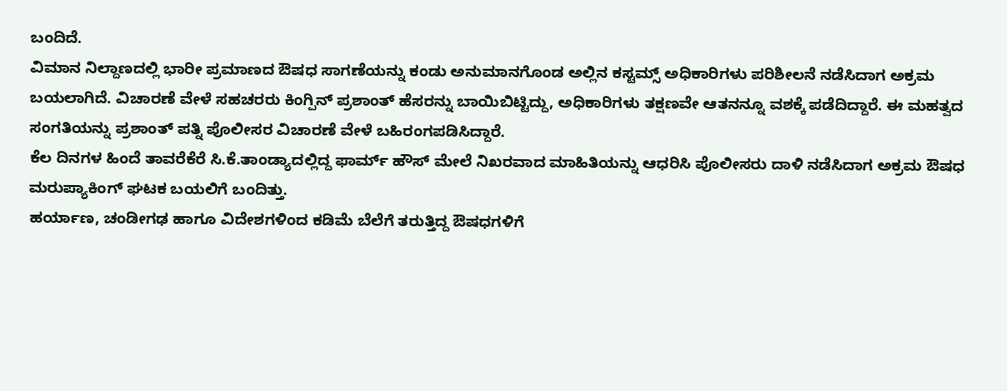ಬಂದಿದೆ.
ವಿಮಾನ ನಿಲ್ದಾಣದಲ್ಲಿ ಭಾರೀ ಪ್ರಮಾಣದ ಔಷಧ ಸಾಗಣೆಯನ್ನು ಕಂಡು ಅನುಮಾನಗೊಂಡ ಅಲ್ಲಿನ ಕಸ್ಟಮ್ಸ್ ಅಧಿಕಾರಿಗಳು ಪರಿಶೀಲನೆ ನಡೆಸಿದಾಗ ಅಕ್ರಮ ಬಯಲಾಗಿದೆ. ವಿಚಾರಣೆ ವೇಳೆ ಸಹಚರರು ಕಿಂಗ್ಪಿನ್ ಪ್ರಶಾಂತ್ ಹೆಸರನ್ನು ಬಾಯಿಬಿಟ್ಟಿದ್ದು, ಅಧಿಕಾರಿಗಳು ತಕ್ಷಣವೇ ಆತನನ್ನೂ ವಶಕ್ಕೆ ಪಡೆದಿದ್ದಾರೆ. ಈ ಮಹತ್ವದ ಸಂಗತಿಯನ್ನು ಪ್ರಶಾಂತ್ ಪತ್ನಿ ಪೊಲೀಸರ ವಿಚಾರಣೆ ವೇಳೆ ಬಹಿರಂಗಪಡಿಸಿದ್ದಾರೆ.
ಕೆಲ ದಿನಗಳ ಹಿಂದೆ ತಾವರೆಕೆರೆ ಸಿ.ಕೆ.ತಾಂಡ್ಯಾದಲ್ಲಿದ್ದ ಫಾರ್ಮ್ ಹೌಸ್ ಮೇಲೆ ನಿಖರವಾದ ಮಾಹಿತಿಯನ್ನು ಆಧರಿಸಿ ಪೊಲೀಸರು ದಾಳಿ ನಡೆಸಿದಾಗ ಅಕ್ರಮ ಔಷಧ ಮರುಪ್ಯಾಕಿಂಗ್ ಘಟಕ ಬಯಲಿಗೆ ಬಂದಿತ್ತು.
ಹರ್ಯಾಣ, ಚಂಡೀಗಢ ಹಾಗೂ ವಿದೇಶಗಳಿಂದ ಕಡಿಮೆ ಬೆಲೆಗೆ ತರುತ್ತಿದ್ದ ಔಷಧಗಳಿಗೆ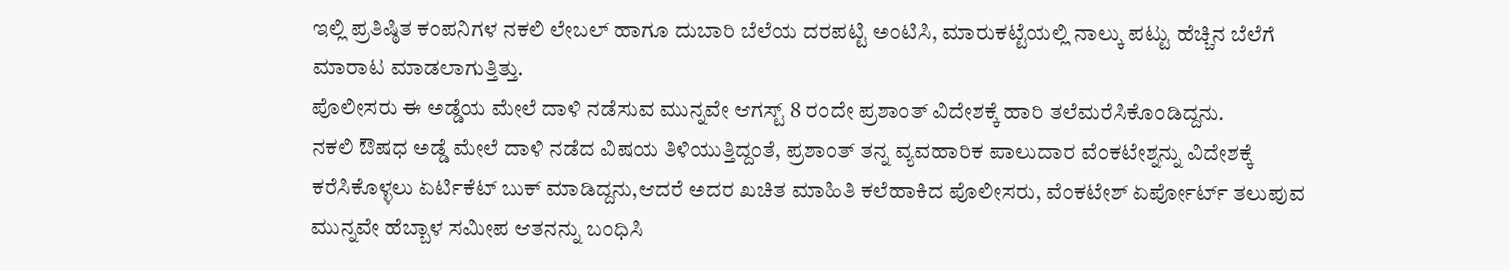ಇಲ್ಲಿ ಪ್ರತಿಷ್ಠಿತ ಕಂಪನಿಗಳ ನಕಲಿ ಲೇಬಲ್ ಹಾಗೂ ದುಬಾರಿ ಬೆಲೆಯ ದರಪಟ್ಟಿ ಅಂಟಿಸಿ, ಮಾರುಕಟ್ಟೆಯಲ್ಲಿ ನಾಲ್ಕು ಪಟ್ಟು ಹೆಚ್ಚಿನ ಬೆಲೆಗೆ ಮಾರಾಟ ಮಾಡಲಾಗುತ್ತಿತ್ತು.
ಪೊಲೀಸರು ಈ ಅಡ್ಡೆಯ ಮೇಲೆ ದಾಳಿ ನಡೆಸುವ ಮುನ್ನವೇ ಆಗಸ್ಟ್ 8 ರಂದೇ ಪ್ರಶಾಂತ್ ವಿದೇಶಕ್ಕೆ ಹಾರಿ ತಲೆಮರೆಸಿಕೊಂಡಿದ್ದನು.
ನಕಲಿ ಔಷಧ ಅಡ್ಡೆ ಮೇಲೆ ದಾಳಿ ನಡೆದ ವಿಷಯ ತಿಳಿಯುತ್ತಿದ್ದಂತೆ, ಪ್ರಶಾಂತ್ ತನ್ನ ವ್ಯವಹಾರಿಕ ಪಾಲುದಾರ ವೆಂಕಟೇಶ್ನನ್ನು ವಿದೇಶಕ್ಕೆ ಕರೆಸಿಕೊಳ್ಳಲು ಏರ್ಟಿಕೆಟ್ ಬುಕ್ ಮಾಡಿದ್ದನು,ಆದರೆ ಅದರ ಖಚಿತ ಮಾಹಿತಿ ಕಲೆಹಾಕಿದ ಪೊಲೀಸರು, ವೆಂಕಟೇಶ್ ಏರ್ಪೋರ್ಟ್ ತಲುಪುವ ಮುನ್ನವೇ ಹೆಬ್ಬಾಳ ಸಮೀಪ ಆತನನ್ನು ಬಂಧಿಸಿ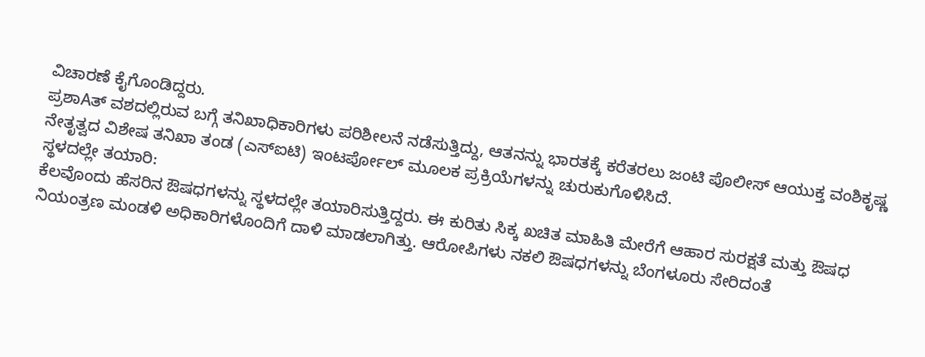ವಿಚಾರಣೆ ಕೈಗೊಂಡಿದ್ದರು.
ಪ್ರಶಾAತ್ ವಶದಲ್ಲಿರುವ ಬಗ್ಗೆ ತನಿಖಾಧಿಕಾರಿಗಳು ಪರಿಶೀಲನೆ ನಡೆಸುತ್ತಿದ್ದು, ಆತನನ್ನು ಭಾರತಕ್ಕೆ ಕರೆತರಲು ಜಂಟಿ ಪೊಲೀಸ್ ಆಯುಕ್ತ ವಂಶಿಕೃಷ್ಣ ನೇತೃತ್ವದ ವಿಶೇಷ ತನಿಖಾ ತಂಡ (ಎಸ್ಐಟಿ) ಇಂಟರ್ಪೋಲ್ ಮೂಲಕ ಪ್ರಕ್ರಿಯೆಗಳನ್ನು ಚುರುಕುಗೊಳಿಸಿದೆ.
ಸ್ಥಳದಲ್ಲೇ ತಯಾರಿ:
ಕೆಲವೊಂದು ಹೆಸರಿನ ಔಷಧಗಳನ್ನು ಸ್ಥಳದಲ್ಲೇ ತಯಾರಿಸುತ್ತಿದ್ದರು. ಈ ಕುರಿತು ಸಿಕ್ಕ ಖಚಿತ ಮಾಹಿತಿ ಮೇರೆಗೆ ಆಹಾರ ಸುರಕ್ಷತೆ ಮತ್ತು ಔಷಧ ನಿಯಂತ್ರಣ ಮಂಡಳಿ ಅಧಿಕಾರಿಗಳೊಂದಿಗೆ ದಾಳಿ ಮಾಡಲಾಗಿತ್ತು. ಆರೋಪಿಗಳು ನಕಲಿ ಔಷಧಗಳನ್ನು ಬೆಂಗಳೂರು ಸೇರಿದಂತೆ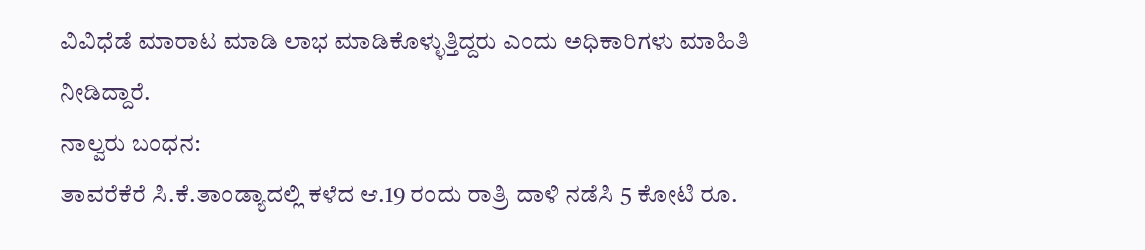ವಿವಿಧೆಡೆ ಮಾರಾಟ ಮಾಡಿ ಲಾಭ ಮಾಡಿಕೊಳ್ಳುತ್ತಿದ್ದರು ಎಂದು ಅಧಿಕಾರಿಗಳು ಮಾಹಿತಿ ನೀಡಿದ್ದಾರೆ.
ನಾಲ್ವರು ಬಂಧನ:
ತಾವರೆಕೆರೆ ಸಿ.ಕೆ.ತಾಂಡ್ಯಾದಲ್ಲಿ ಕಳೆದ ಆ.19 ರಂದು ರಾತ್ರಿ ದಾಳಿ ನಡೆಸಿ 5 ಕೋಟಿ ರೂ.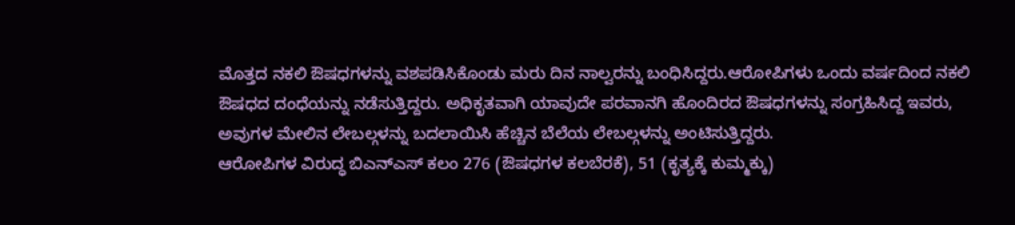ಮೊತ್ತದ ನಕಲಿ ಔಷಧಗಳನ್ನು ವಶಪಡಿಸಿಕೊಂಡು ಮರು ದಿನ ನಾಲ್ವರನ್ನು ಬಂಧಿಸಿದ್ದರು.ಆರೋಪಿಗಳು ಒಂದು ವರ್ಷದಿಂದ ನಕಲಿ ಔಷಧದ ದಂಧೆಯನ್ನು ನಡೆಸುತ್ತಿದ್ದರು. ಅಧಿಕೃತವಾಗಿ ಯಾವುದೇ ಪರವಾನಗಿ ಹೊಂದಿರದ ಔಷಧಗಳನ್ನು ಸಂಗ್ರಹಿಸಿದ್ದ ಇವರು, ಅವುಗಳ ಮೇಲಿನ ಲೇಬಲ್ಗಳನ್ನು ಬದಲಾಯಿಸಿ ಹೆಚ್ಚಿನ ಬೆಲೆಯ ಲೇಬಲ್ಗಳನ್ನು ಅಂಟಿಸುತ್ತಿದ್ದರು.
ಆರೋಪಿಗಳ ವಿರುದ್ಧ ಬಿಎನ್ಎಸ್ ಕಲಂ 276 (ಔಷಧಗಳ ಕಲಬೆರಕೆ), 51 (ಕೃತ್ಯಕ್ಕೆ ಕುಮ್ಮಕ್ಕು)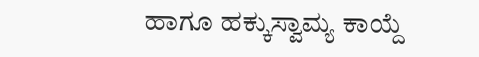ಹಾಗೂ ಹಕ್ಕುಸ್ವಾಮ್ಯ ಕಾಯ್ದೆ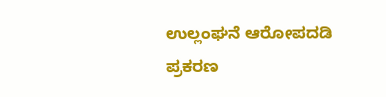ಉಲ್ಲಂಘನೆ ಆರೋಪದಡಿ ಪ್ರಕರಣ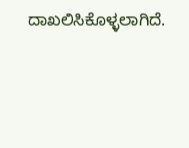ದಾಖಲಿಸಿಕೊಳ್ಳಲಾಗಿದೆ.